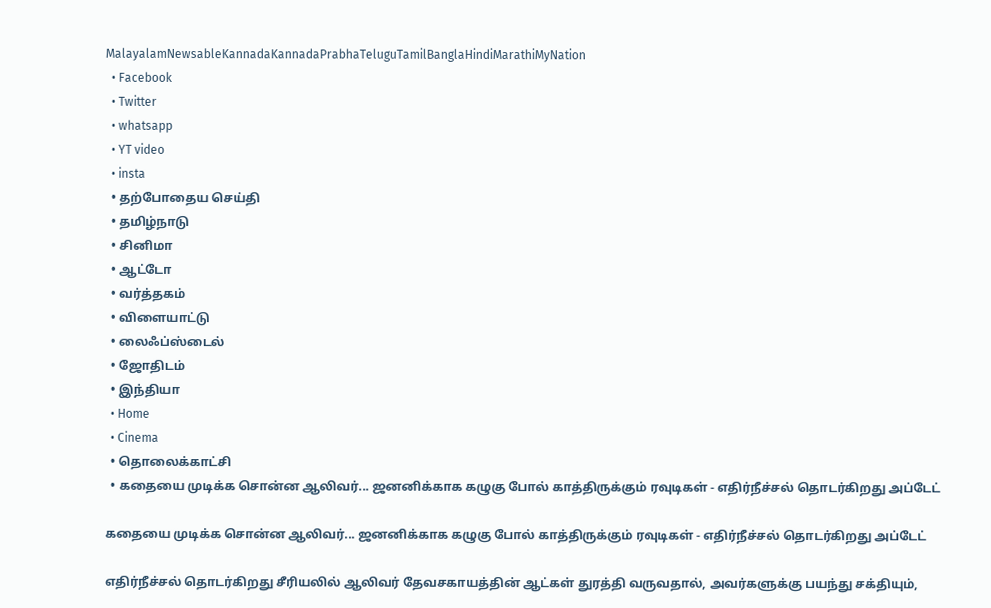MalayalamNewsableKannadaKannadaPrabhaTeluguTamilBanglaHindiMarathiMyNation
  • Facebook
  • Twitter
  • whatsapp
  • YT video
  • insta
  • தற்போதைய செய்தி
  • தமிழ்நாடு
  • சினிமா
  • ஆட்டோ
  • வர்த்தகம்
  • விளையாட்டு
  • லைஃப்ஸ்டைல்
  • ஜோதிடம்
  • இந்தியா
  • Home
  • Cinema
  • தொலைக்காட்சி
  • கதையை முடிக்க சொன்ன ஆலிவர்... ஜனனிக்காக கழுகு போல் காத்திருக்கும் ரவுடிகள் - எதிர்நீச்சல் தொடர்கிறது அப்டேட்

கதையை முடிக்க சொன்ன ஆலிவர்... ஜனனிக்காக கழுகு போல் காத்திருக்கும் ரவுடிகள் - எதிர்நீச்சல் தொடர்கிறது அப்டேட்

எதிர்நீச்சல் தொடர்கிறது சீரியலில் ஆலிவர் தேவசகாயத்தின் ஆட்கள் துரத்தி வருவதால், அவர்களுக்கு பயந்து சக்தியும்,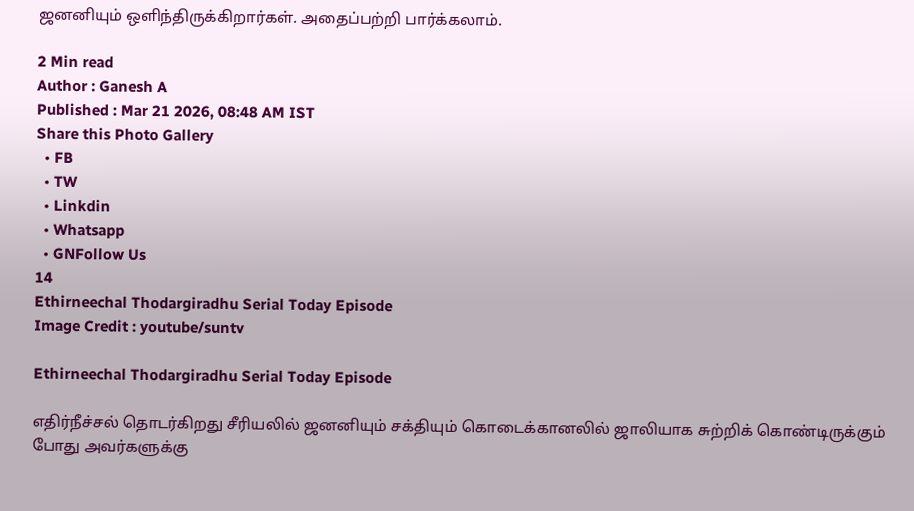ஜனனியும் ஒளிந்திருக்கிறார்கள். அதைப்பற்றி பார்க்கலாம்.

2 Min read
Author : Ganesh A
Published : Mar 21 2026, 08:48 AM IST
Share this Photo Gallery
  • FB
  • TW
  • Linkdin
  • Whatsapp
  • GNFollow Us
14
Ethirneechal Thodargiradhu Serial Today Episode
Image Credit : youtube/suntv

Ethirneechal Thodargiradhu Serial Today Episode

எதிர்நீச்சல் தொடர்கிறது சீரியலில் ஜனனியும் சக்தியும் கொடைக்கானலில் ஜாலியாக சுற்றிக் கொண்டிருக்கும் போது அவர்களுக்கு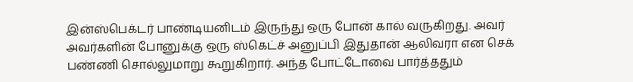இன்ஸ்பெக்டர் பாண்டியனிடம் இருந்து ஒரு போன் கால் வருகிறது. அவர் அவர்களின் போனுக்கு ஒரு ஸ்கெட்ச் அனுப்பி இதுதான் ஆலிவரா என செக் பண்ணி சொல்லுமாறு கூறுகிறார். அந்த போட்டோவை பார்த்ததும்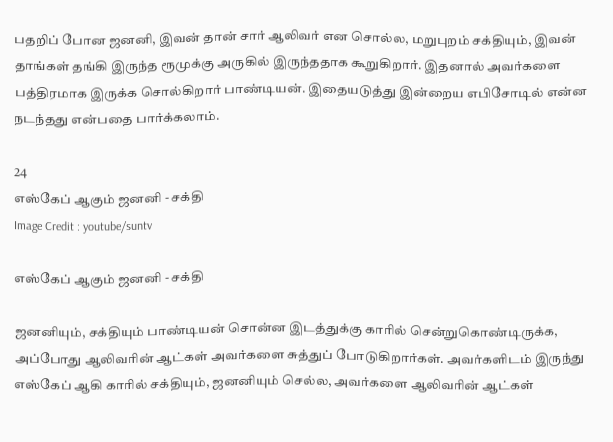பதறிப் போன ஜனனி, இவன் தான் சார் ஆலிவர் என சொல்ல, மறுபுறம் சக்தியும், இவன் தாங்கள் தங்கி இருந்த ரூமுக்கு அருகில் இருந்ததாக கூறுகிறார். இதனால் அவர்களை பத்திரமாக இருக்க சொல்கிறார் பாண்டியன். இதையடுத்து இன்றைய எபிசோடில் என்ன நடந்தது என்பதை பார்க்கலாம்.

24
எஸ்கேப் ஆகும் ஜனனி - சக்தி
Image Credit : youtube/suntv

எஸ்கேப் ஆகும் ஜனனி - சக்தி

ஜனனியும், சக்தியும் பாண்டியன் சொன்ன இடத்துக்கு காரில் சென்றுகொண்டிருக்க, அப்போது ஆலிவரின் ஆட்கள் அவர்களை சுத்துப் போடுகிறார்கள். அவர்களிடம் இருந்து எஸ்கேப் ஆகி காரில் சக்தியும், ஜனனியும் செல்ல, அவர்களை ஆலிவரின் ஆட்கள்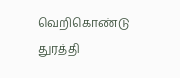வெறிகொண்டு துரத்தி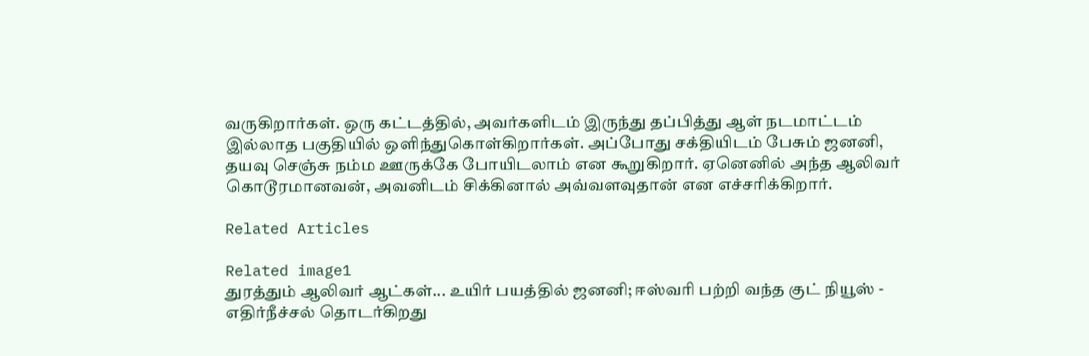வருகிறார்கள். ஒரு கட்டத்தில், அவர்களிடம் இருந்து தப்பித்து ஆள் நடமாட்டம் இல்லாத பகுதியில் ஒளிந்துகொள்கிறார்கள். அப்போது சக்தியிடம் பேசும் ஜனனி, தயவு செஞ்சு நம்ம ஊருக்கே போயிடலாம் என கூறுகிறார். ஏனெனில் அந்த ஆலிவர் கொடூரமானவன், அவனிடம் சிக்கினால் அவ்வளவுதான் என எச்சரிக்கிறார்.

Related Articles

Related image1
துரத்தும் ஆலிவர் ஆட்கள்... உயிர் பயத்தில் ஜனனி; ஈஸ்வரி பற்றி வந்த குட் நியூஸ் - எதிர்நீச்சல் தொடர்கிறது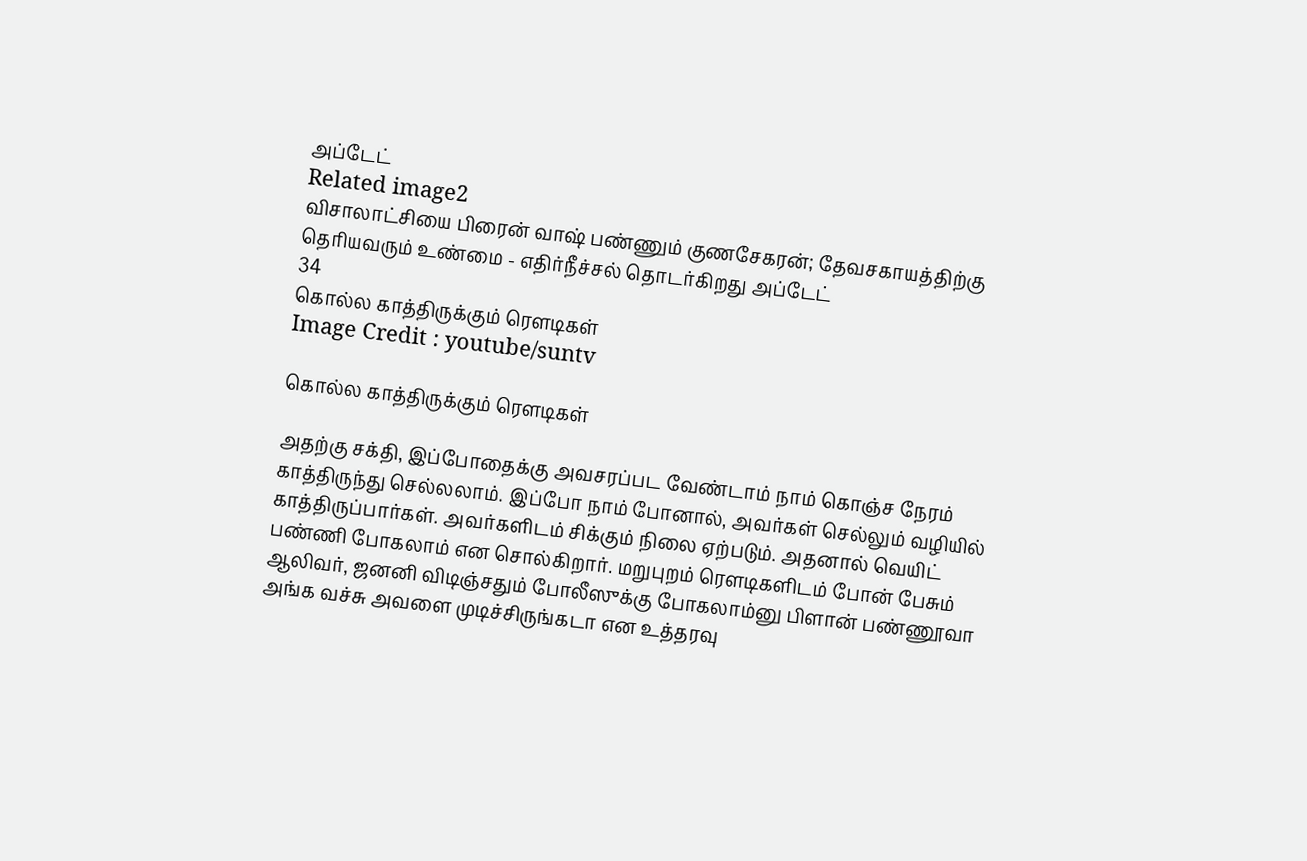அப்டேட்
Related image2
விசாலாட்சியை பிரைன் வாஷ் பண்ணும் குணசேகரன்; தேவசகாயத்திற்கு தெரியவரும் உண்மை - எதிர்நீச்சல் தொடர்கிறது அப்டேட்
34
கொல்ல காத்திருக்கும் ரெளடிகள்
Image Credit : youtube/suntv

கொல்ல காத்திருக்கும் ரெளடிகள்

அதற்கு சக்தி, இப்போதைக்கு அவசரப்பட வேண்டாம் நாம் கொஞ்ச நேரம் காத்திருந்து செல்லலாம். இப்போ நாம் போனால், அவர்கள் செல்லும் வழியில் காத்திருப்பார்கள். அவர்களிடம் சிக்கும் நிலை ஏற்படும். அதனால் வெயிட் பண்ணி போகலாம் என சொல்கிறார். மறுபுறம் ரெளடிகளிடம் போன் பேசும் ஆலிவர், ஜனனி விடிஞ்சதும் போலீஸுக்கு போகலாம்னு பிளான் பண்ணூவா அங்க வச்சு அவளை முடிச்சிருங்கடா என உத்தரவு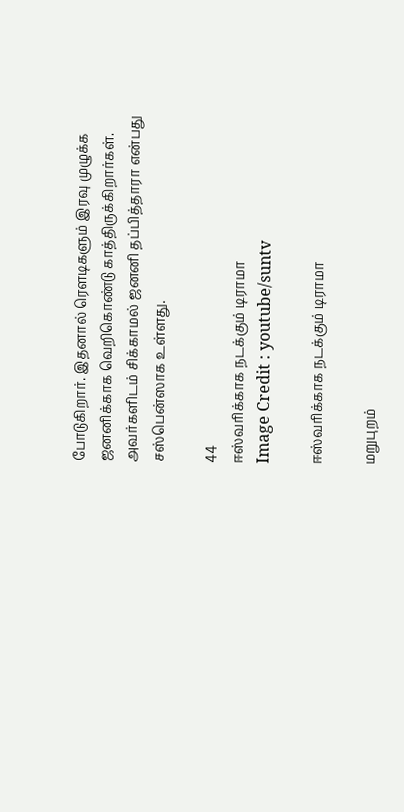போடுகிறார். இதனால் ரெளடிகளும் இரவு முழுக்க ஜனனிக்காக வெறிகொண்டு காத்திருக்கிறார்கள். அவர்களிடம் சிக்காமல் ஜனனி தப்பித்தாரா என்பது சஸ்பென்ஸாக உள்ளது.

44
ஈஸ்வரிக்காக நடக்கும் டிராமா
Image Credit : youtube/suntv

ஈஸ்வரிக்காக நடக்கும் டிராமா

மறுபுறம்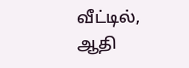வீட்டில், ஆதி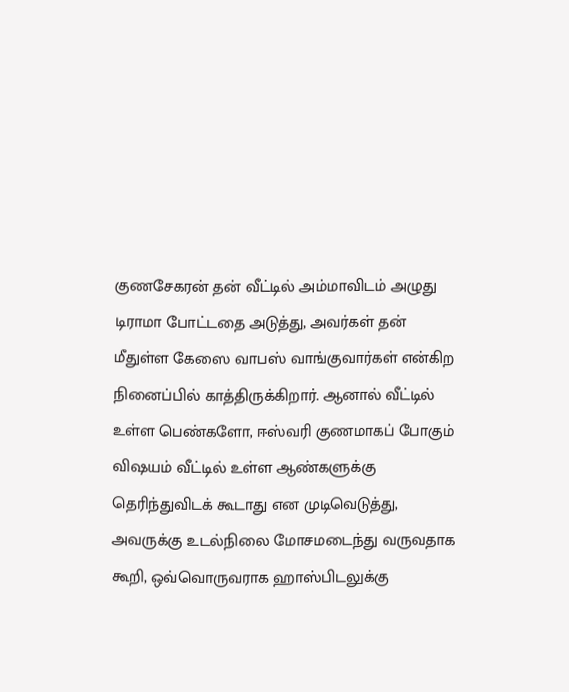குணசேகரன் தன் வீட்டில் அம்மாவிடம் அழுது டிராமா போட்டதை அடுத்து, அவர்கள் தன் மீதுள்ள கேஸை வாபஸ் வாங்குவார்கள் என்கிற நினைப்பில் காத்திருக்கிறார். ஆனால் வீட்டில் உள்ள பெண்களோ, ஈஸ்வரி குணமாகப் போகும் விஷயம் வீட்டில் உள்ள ஆண்களுக்கு தெரிந்துவிடக் கூடாது என முடிவெடுத்து, அவருக்கு உடல்நிலை மோசமடைந்து வருவதாக கூறி, ஒவ்வொருவராக ஹாஸ்பிடலுக்கு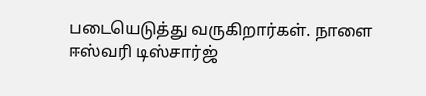படையெடுத்து வருகிறார்கள். நாளை ஈஸ்வரி டிஸ்சார்ஜ்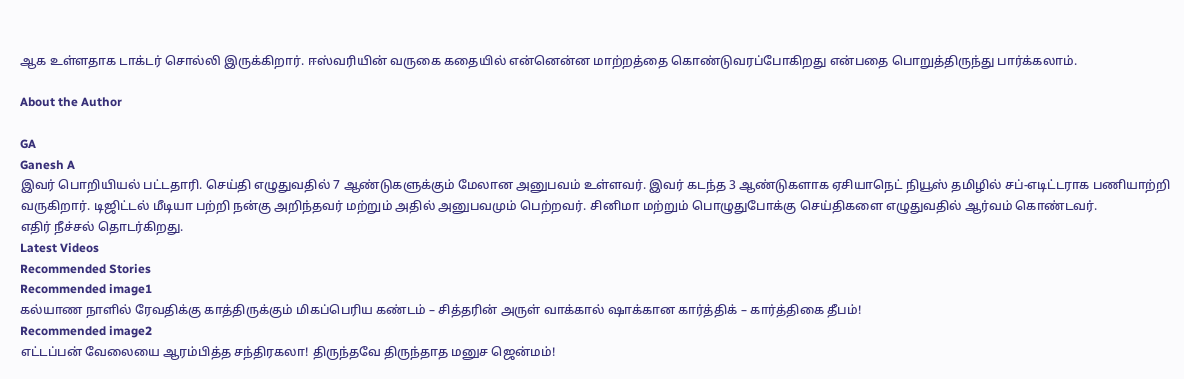ஆக உள்ளதாக டாக்டர் சொல்லி இருக்கிறார். ஈஸ்வரியின் வருகை கதையில் என்னென்ன மாற்றத்தை கொண்டுவரப்போகிறது என்பதை பொறுத்திருந்து பார்க்கலாம்.

About the Author

GA
Ganesh A
இவர் பொறியியல் பட்டதாரி. செய்தி எழுதுவதில் 7 ஆண்டுகளுக்கும் மேலான அனுபவம் உள்ளவர். இவர் கடந்த 3 ஆண்டுகளாக ஏசியாநெட் நியூஸ் தமிழில் சப்-எடிட்டராக பணியாற்றி வருகிறார். டிஜிட்டல் மீடியா பற்றி நன்கு அறிந்தவர் மற்றும் அதில் அனுபவமும் பெற்றவர். சினிமா மற்றும் பொழுதுபோக்கு செய்திகளை எழுதுவதில் ஆர்வம் கொண்டவர்.
எதிர் நீச்சல் தொடர்கிறது.
Latest Videos
Recommended Stories
Recommended image1
கல்யாண நாளில் ரேவதிக்கு காத்திருக்கும் மிகப்பெரிய கண்டம் – சித்தரின் அருள் வாக்கால் ஷாக்கான கார்த்திக் – கார்த்திகை தீபம்!
Recommended image2
எட்டப்பன் வேலையை ஆரம்பித்த சந்திரகலா! திருந்தவே திருந்தாத மனுச ஜென்மம்!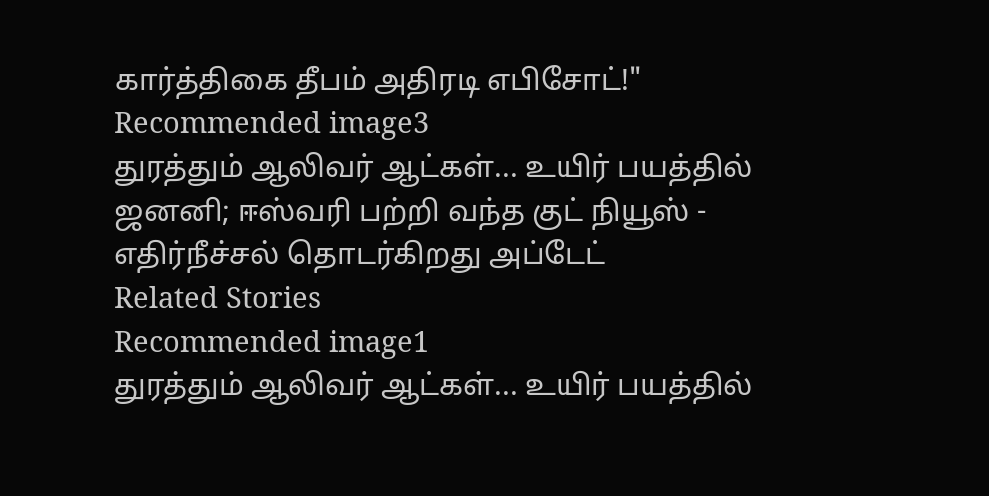கார்த்திகை தீபம் அதிரடி எபிசோட்!"
Recommended image3
துரத்தும் ஆலிவர் ஆட்கள்... உயிர் பயத்தில் ஜனனி; ஈஸ்வரி பற்றி வந்த குட் நியூஸ் - எதிர்நீச்சல் தொடர்கிறது அப்டேட்
Related Stories
Recommended image1
துரத்தும் ஆலிவர் ஆட்கள்... உயிர் பயத்தில்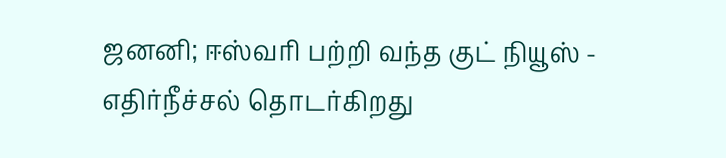ஜனனி; ஈஸ்வரி பற்றி வந்த குட் நியூஸ் - எதிர்நீச்சல் தொடர்கிறது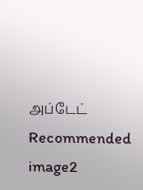அப்டேட்
Recommended image2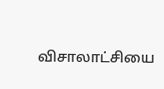விசாலாட்சியை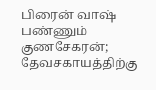பிரைன் வாஷ் பண்ணும் குணசேகரன்; தேவசகாயத்திற்கு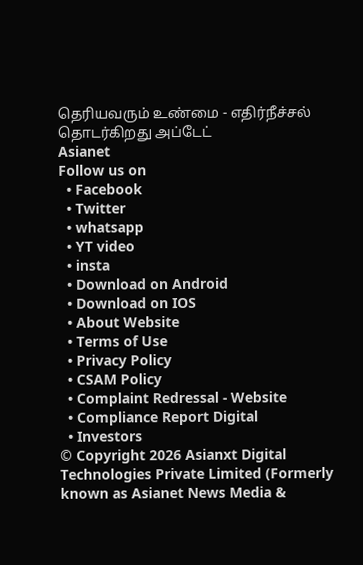தெரியவரும் உண்மை - எதிர்நீச்சல் தொடர்கிறது அப்டேட்
Asianet
Follow us on
  • Facebook
  • Twitter
  • whatsapp
  • YT video
  • insta
  • Download on Android
  • Download on IOS
  • About Website
  • Terms of Use
  • Privacy Policy
  • CSAM Policy
  • Complaint Redressal - Website
  • Compliance Report Digital
  • Investors
© Copyright 2026 Asianxt Digital Technologies Private Limited (Formerly known as Asianet News Media &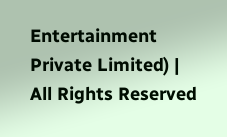Entertainment Private Limited) | All Rights Reserved